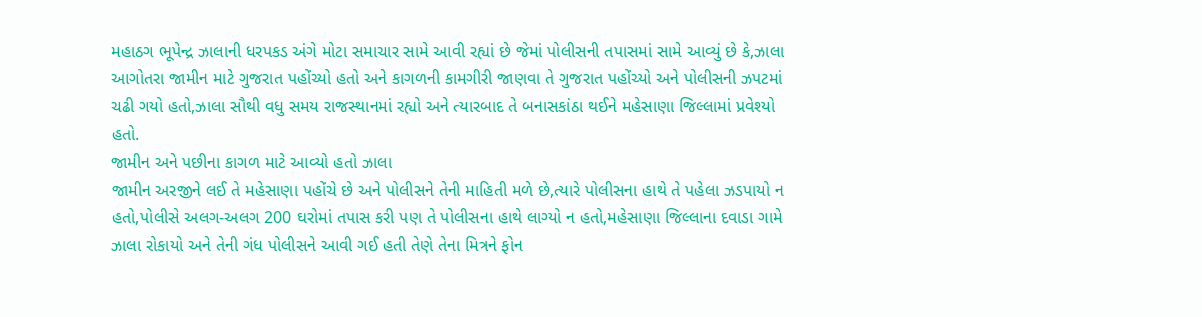મહાઠગ ભૂપેન્દ્ર ઝાલાની ધરપકડ અંગે મોટા સમાચાર સામે આવી રહ્યાં છે જેમાં પોલીસની તપાસમાં સામે આવ્યું છે કે,ઝાલા આગોતરા જામીન માટે ગુજરાત પહોંચ્યો હતો અને કાગળની કામગીરી જાણવા તે ગુજરાત પહોંચ્યો અને પોલીસની ઝપટમાં ચઢી ગયો હતો,ઝાલા સૌથી વધુ સમય રાજસ્થાનમાં રહ્યો અને ત્યારબાદ તે બનાસકાંઠા થઈને મહેસાણા જિલ્લામાં પ્રવેશ્યો હતો.
જામીન અને પછીના કાગળ માટે આવ્યો હતો ઝાલા
જામીન અરજીને લઈ તે મહેસાણા પહોંચે છે અને પોલીસને તેની માહિતી મળે છે,ત્યારે પોલીસના હાથે તે પહેલા ઝડપાયો ન હતો,પોલીસે અલગ-અલગ 200 ઘરોમાં તપાસ કરી પણ તે પોલીસના હાથે લાગ્યો ન હતો,મહેસાણા જિલ્લાના દવાડા ગામે ઝાલા રોકાયો અને તેની ગંધ પોલીસને આવી ગઈ હતી તેણે તેના મિત્રને ફોન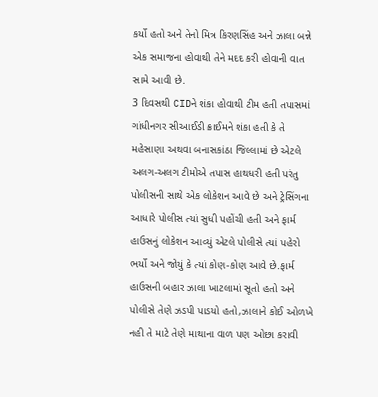કર્યો હતો અને તેનો મિત્ર કિરણસિંહ અને ઝાલા બન્ને એક સમાજના હોવાથી તેને મદદ કરી હોવાની વાત સામે આવી છે.
3 દિવસથી CIDને શંકા હોવાથી ટીમ હતી તપાસમાં
ગાંધીનગર સીઆઈડી ક્રાઈમને શંકા હતી કે તે મહેસાણા અથવા બનાસકાંઠા જિલ્લામાં છે એટલે અલગ-અલગ ટીમોએ તપાસ હાથધરી હતી પરંતુ પોલીસની સાથે એક લોકેશન આવે છે અને ટ્રેસિંગના આધારે પોલીસ ત્યાં સુધી પહોંચી હતી અને ફાર્મ હાઉસનું લોકેશન આવ્યું એટલે પોલીસે ત્યાં પહેરો ભર્યો અને જોયું કે ત્યાં કોણ-કોણ આવે છે.ફાર્મ હાઉસની બહાર ઝાલા ખાટલામાં સૂતો હતો અને પોલીસે તેણે ઝડપી પાડયો હતો,ઝાલાને કોઈ ઓળખે નહી તે માટે તેણે માથાના વાળ પણ ઓછા કરાવી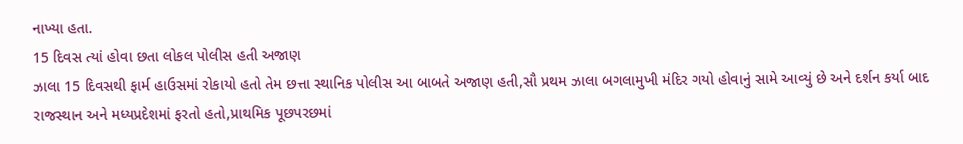નાખ્યા હતા.
15 દિવસ ત્યાં હોવા છતા લોકલ પોલીસ હતી અજાણ
ઝાલા 15 દિવસથી ફાર્મ હાઉસમાં રોકાયો હતો તેમ છત્તા સ્થાનિક પોલીસ આ બાબતે અજાણ હતી,સૌ પ્રથમ ઝાલા બગલામુખી મંદિર ગયો હોવાનું સામે આવ્યું છે અને દર્શન કર્યા બાદ રાજસ્થાન અને મધ્યપ્રદેશમાં ફરતો હતો,પ્રાથમિક પૂછપરછમાં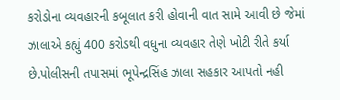કરોડોના વ્યવહારની કબૂલાત કરી હોવાની વાત સામે આવી છે જેમાં ઝાલાએ કહ્યું 400 કરોડથી વધુના વ્યવહાર તેણે ખોટી રીતે કર્યા છે.પોલીસની તપાસમાં ભૂપેન્દ્રસિંહ ઝાલા સહકાર આપતો નહી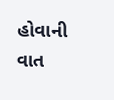હોવાની વાત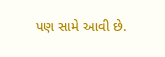પણ સામે આવી છે.